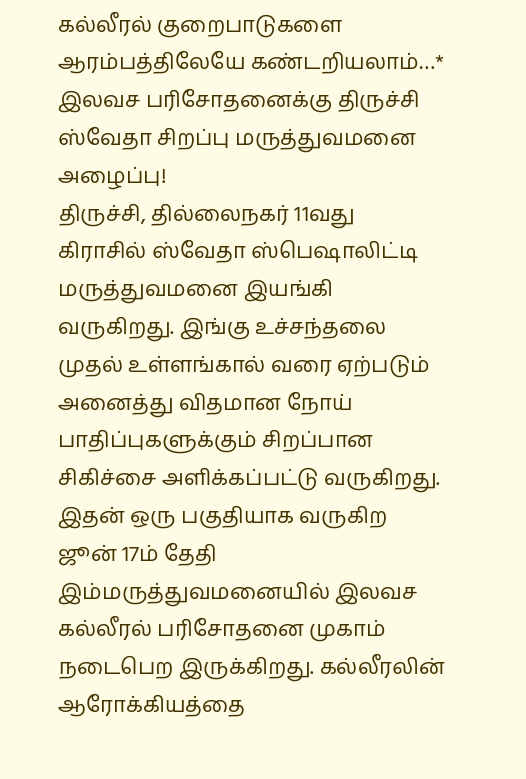கல்லீரல் குறைபாடுகளை ஆரம்பத்திலேயே கண்டறியலாம்…* இலவச பரிசோதனைக்கு திருச்சி ஸ்வேதா சிறப்பு மருத்துவமனை அழைப்பு!
திருச்சி, தில்லைநகர் 11வது கிராசில் ஸ்வேதா ஸ்பெஷாலிட்டி மருத்துவமனை இயங்கி வருகிறது. இங்கு உச்சந்தலை முதல் உள்ளங்கால் வரை ஏற்படும் அனைத்து விதமான நோய் பாதிப்புகளுக்கும் சிறப்பான சிகிச்சை அளிக்கப்பட்டு வருகிறது. இதன் ஒரு பகுதியாக வருகிற ஜூன் 17ம் தேதி இம்மருத்துவமனையில் இலவச கல்லீரல் பரிசோதனை முகாம் நடைபெற இருக்கிறது. கல்லீரலின் ஆரோக்கியத்தை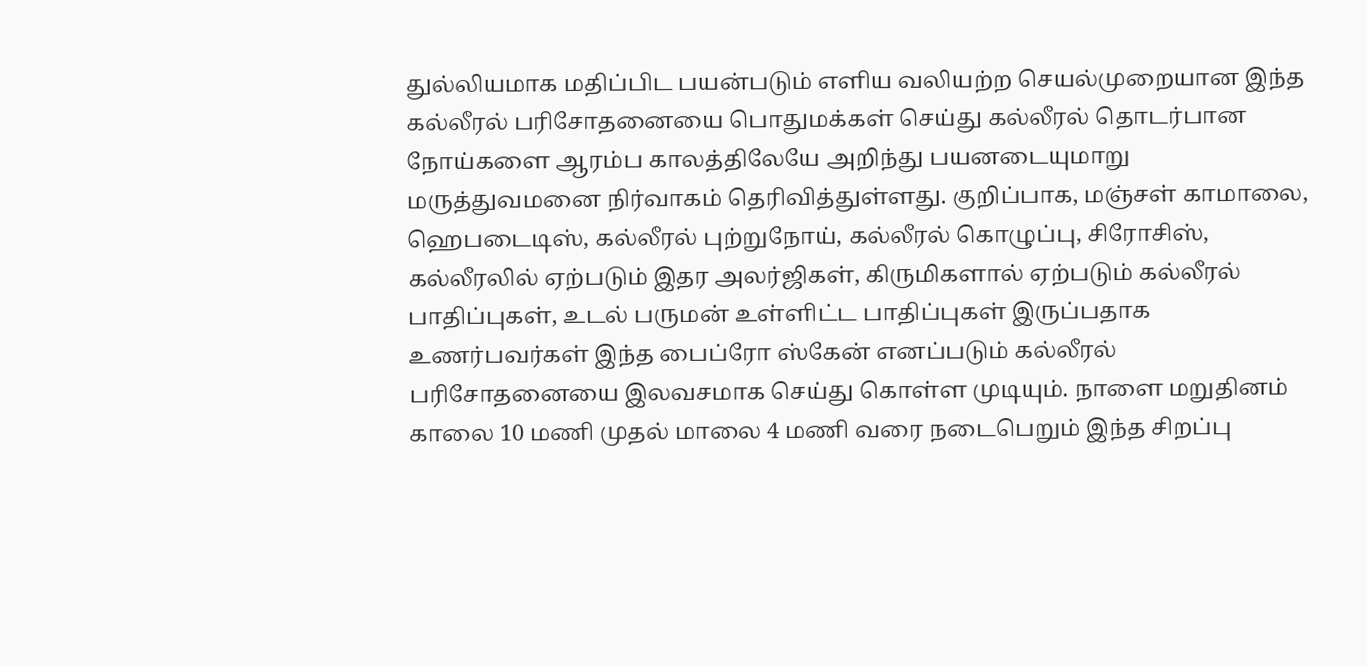துல்லியமாக மதிப்பிட பயன்படும் எளிய வலியற்ற செயல்முறையான இந்த கல்லீரல் பரிசோதனையை பொதுமக்கள் செய்து கல்லீரல் தொடர்பான நோய்களை ஆரம்ப காலத்திலேயே அறிந்து பயனடையுமாறு மருத்துவமனை நிர்வாகம் தெரிவித்துள்ளது. குறிப்பாக, மஞ்சள் காமாலை, ஹெபடைடிஸ், கல்லீரல் புற்றுநோய், கல்லீரல் கொழுப்பு, சிரோசிஸ், கல்லீரலில் ஏற்படும் இதர அலர்ஜிகள், கிருமிகளால் ஏற்படும் கல்லீரல் பாதிப்புகள், உடல் பருமன் உள்ளிட்ட பாதிப்புகள் இருப்பதாக உணர்பவர்கள் இந்த பைப்ரோ ஸ்கேன் எனப்படும் கல்லீரல் பரிசோதனையை இலவசமாக செய்து கொள்ள முடியும். நாளை மறுதினம் காலை 10 மணி முதல் மாலை 4 மணி வரை நடைபெறும் இந்த சிறப்பு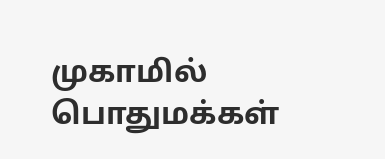முகாமில் பொதுமக்கள்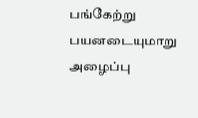பங்கேற்று பயனடையுமாறு அழைப்பு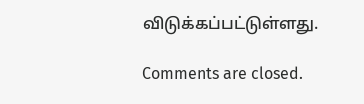விடுக்கப்பட்டுள்ளது.

Comments are closed.